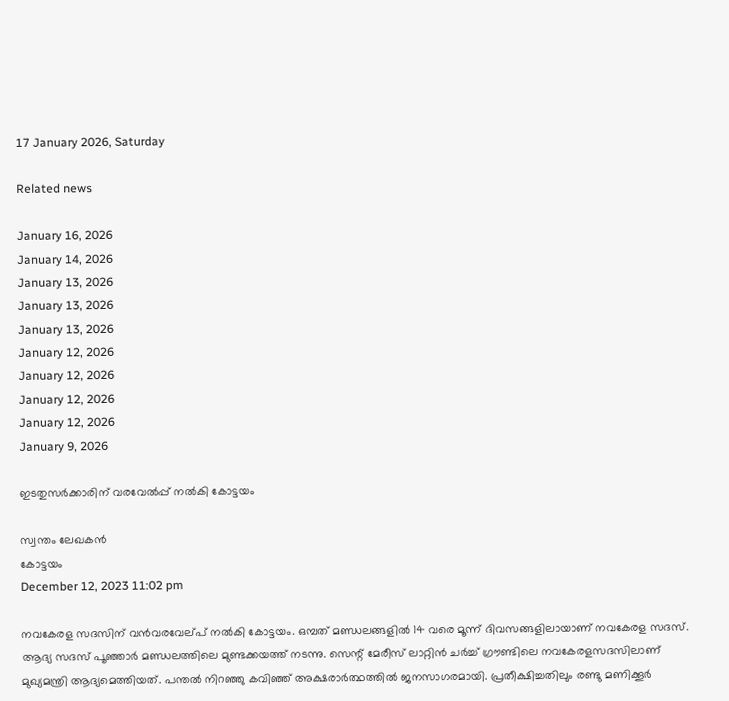17 January 2026, Saturday

Related news

January 16, 2026
January 14, 2026
January 13, 2026
January 13, 2026
January 13, 2026
January 12, 2026
January 12, 2026
January 12, 2026
January 12, 2026
January 9, 2026

ഇടതുസര്‍ക്കാരിന് വരവേല്‍പ്പ് നല്‍കി കോട്ടയം

സ്വന്തം ലേഖകന്‍
കോട്ടയം
December 12, 2023 11:02 pm

നവകേരള സദസിന് വന്‍വരവേല്പ് നല്‍കി കോട്ടയം. ഒമ്പത് മണ്ഡലങ്ങളിൽ 14 വരെ മൂന്ന് ദിവസങ്ങളിലായാണ് നവകേരള സദസ്.
ആദ്യ സദസ് പൂഞ്ഞാർ മണ്ഡലത്തിലെ മുണ്ടക്കയത്ത് നടന്നു. സെന്റ് മേരീസ് ലാറ്റിൻ ചർച്ച് ഗ്രൗണ്ടിലെ നവകേരളസദസിലാണ് മുഖ്യമന്ത്രി ആദ്യമെത്തിയത്. പന്തൽ നിറഞ്ഞു കവിഞ്ഞ് അക്ഷരാർത്ഥത്തിൽ ജനസാഗരമായി. പ്രതീക്ഷിച്ചതിലും രണ്ടു മണിക്കൂർ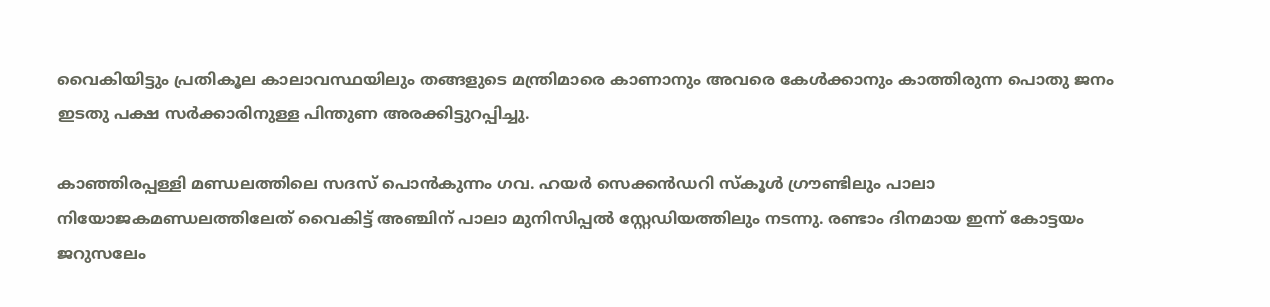വൈകിയിട്ടും പ്രതികൂല കാലാവസ്ഥയിലും തങ്ങളുടെ മന്ത്രിമാരെ കാണാനും അവരെ കേൾക്കാനും കാത്തിരുന്ന പൊതു ജനം ഇടതു പക്ഷ സർക്കാരിനുള്ള പിന്തുണ അരക്കിട്ടുറപ്പിച്ചു.

കാഞ്ഞിരപ്പള്ളി മണ്ഡലത്തിലെ സദസ് പൊൻകുന്നം ഗവ. ഹയർ സെക്കൻഡറി സ്കൂൾ ഗ്രൗണ്ടിലും പാലാ നിയോജകമണ്ഡലത്തിലേത് വൈകിട്ട് അഞ്ചിന് പാലാ മുനിസിപ്പൽ സ്റ്റേഡിയത്തിലും നടന്നു. രണ്ടാം ദിനമായ ഇന്ന് കോട്ടയം ജറുസലേം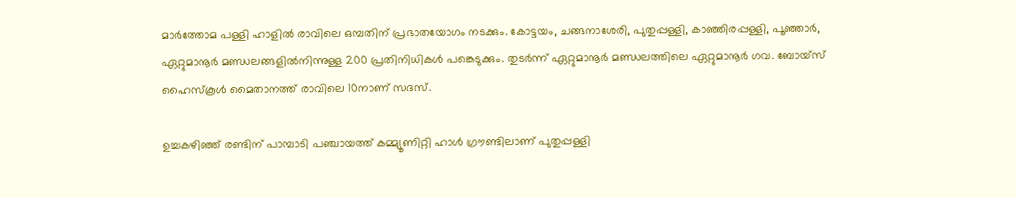മാർത്തോമ പള്ളി ഹാളിൽ രാവിലെ ഒമ്പതിന് പ്രഭാതയോഗം നടക്കും. കോട്ടയം, ചങ്ങനാശേരി, പുതുപ്പള്ളി, കാഞ്ഞിരപ്പള്ളി, പൂഞ്ഞാർ, ഏറ്റുമാനൂർ മണ്ഡലങ്ങളിൽനിന്നുള്ള 200 പ്രതിനിധികള്‍ പങ്കെടുക്കും. തുടർന്ന് ഏറ്റുമാനൂർ മണ്ഡലത്തിലെ ഏറ്റുമാനൂർ ഗവ. ബോയ്സ് ഹൈസ്കൂൾ മൈതാനത്ത് രാവിലെ 10നാണ് സദസ്.

ഉച്ചകഴിഞ്ഞ് രണ്ടിന് പാമ്പാടി പഞ്ചായത്ത് കമ്മ്യൂണിറ്റി ഹാൾ ഗ്രൗണ്ടിലാണ് പുതുപ്പള്ളി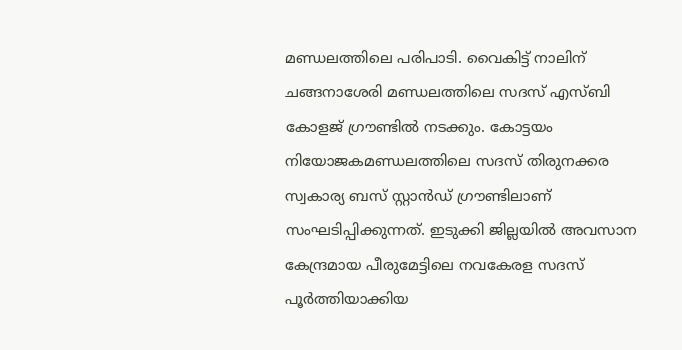മണ്ഡലത്തിലെ പരിപാടി. വൈകിട്ട് നാലിന് ചങ്ങനാശേരി മണ്ഡലത്തിലെ സദസ് എസ്ബി കോളജ് ഗ്രൗണ്ടിൽ നടക്കും. കോട്ടയം നിയോജകമണ്ഡലത്തിലെ സദസ് തിരുനക്കര സ്വകാര്യ ബസ് സ്റ്റാൻഡ് ഗ്രൗണ്ടിലാണ് സംഘടിപ്പിക്കുന്നത്. ഇടുക്കി ജില്ലയില്‍ അവസാന കേന്ദ്രമായ പീരുമേട്ടിലെ നവകേരള സദസ് പൂര്‍ത്തിയാക്കിയ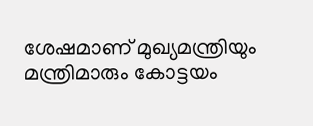ശേഷമാണ് മുഖ്യമന്ത്രിയും മന്ത്രിമാരും കോട്ടയം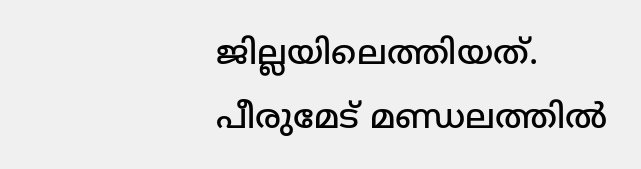ജില്ലയിലെത്തിയത്. പീരുമേട് മണ്ഡലത്തില്‍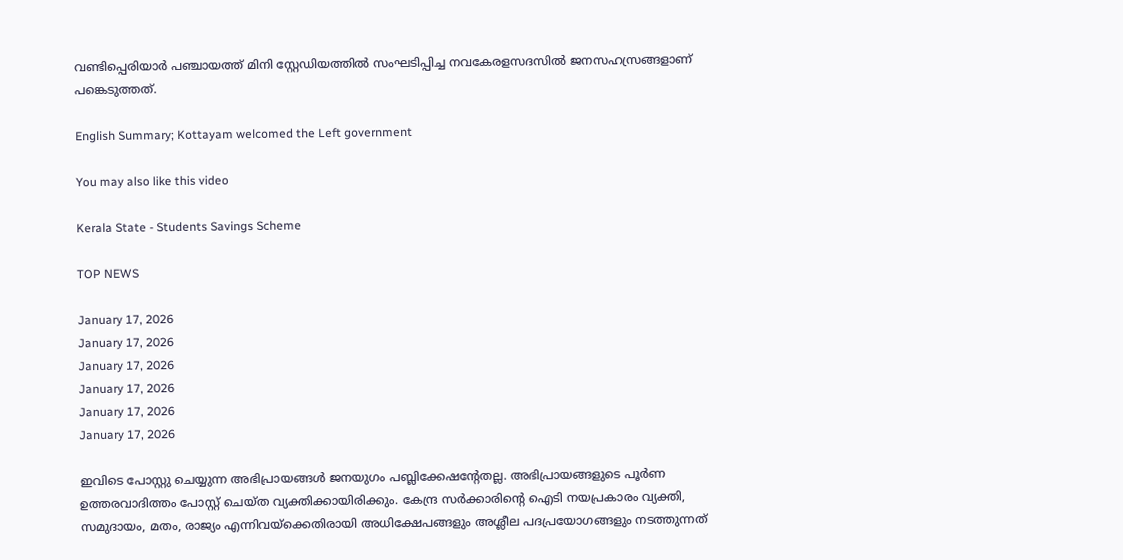വണ്ടിപ്പെരിയാര്‍ പഞ്ചായത്ത് മിനി സ്റ്റേഡിയത്തില്‍ സംഘടിപ്പിച്ച നവകേരളസദസില്‍ ജനസഹസ്രങ്ങളാണ് പങ്കെടുത്തത്.

English Summary; Kottayam welcomed the Left government

You may also like this video

Kerala State - Students Savings Scheme

TOP NEWS

January 17, 2026
January 17, 2026
January 17, 2026
January 17, 2026
January 17, 2026
January 17, 2026

ഇവിടെ പോസ്റ്റു ചെയ്യുന്ന അഭിപ്രായങ്ങള്‍ ജനയുഗം പബ്ലിക്കേഷന്റേതല്ല. അഭിപ്രായങ്ങളുടെ പൂര്‍ണ ഉത്തരവാദിത്തം പോസ്റ്റ് ചെയ്ത വ്യക്തിക്കായിരിക്കും. കേന്ദ്ര സര്‍ക്കാരിന്റെ ഐടി നയപ്രകാരം വ്യക്തി, സമുദായം, മതം, രാജ്യം എന്നിവയ്‌ക്കെതിരായി അധിക്ഷേപങ്ങളും അശ്ലീല പദപ്രയോഗങ്ങളും നടത്തുന്നത്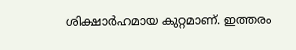ശിക്ഷാര്‍ഹമായ കുറ്റമാണ്. ഇത്തരം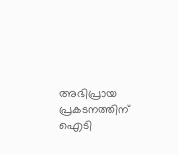അഭിപ്രായ പ്രകടനത്തിന് ഐടി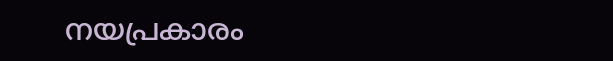നയപ്രകാരം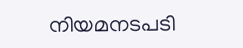നിയമനടപടി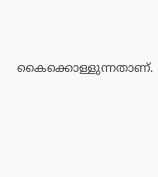കൈക്കൊള്ളുന്നതാണ്.